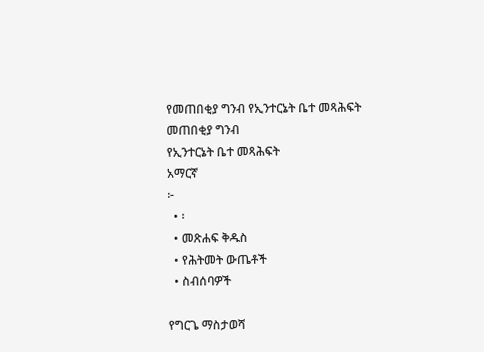የመጠበቂያ ግንብ የኢንተርኔት ቤተ መጻሕፍት
መጠበቂያ ግንብ
የኢንተርኔት ቤተ መጻሕፍት
አማርኛ
፦
  • ፡
  • መጽሐፍ ቅዱስ
  • የሕትመት ውጤቶች
  • ስብሰባዎች

የግርጌ ማስታወሻ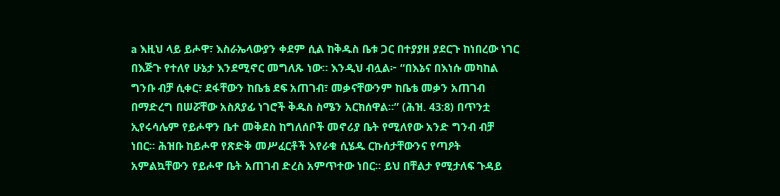a እዚህ ላይ ይሖዋ፣ እስራኤላውያን ቀደም ሲል ከቅዱስ ቤቱ ጋር በተያያዘ ያደርጉ ከነበረው ነገር በእጅጉ የተለየ ሁኔታ እንደሚኖር መግለጹ ነው። እንዲህ ብሏል፦ “በእኔና በእነሱ መካከል ግንቡ ብቻ ሲቀር፣ ደፋቸውን ከቤቴ ደፍ አጠገብ፣ መቃናቸውንም ከቤቴ መቃን አጠገብ በማድረግ በሠሯቸው አስጸያፊ ነገሮች ቅዱስ ስሜን አርክሰዋል።” (ሕዝ. 43:8) በጥንቷ ኢየሩሳሌም የይሖዋን ቤተ መቅደስ ከግለሰቦች መኖሪያ ቤት የሚለየው አንድ ግንብ ብቻ ነበር። ሕዝቡ ከይሖዋ የጽድቅ መሥፈርቶች እየራቁ ሲሄዱ ርኩሰታቸውንና የጣዖት አምልኳቸውን የይሖዋ ቤት አጠገብ ድረስ አምጥተው ነበር። ይህ በቸልታ የሚታለፍ ጉዳይ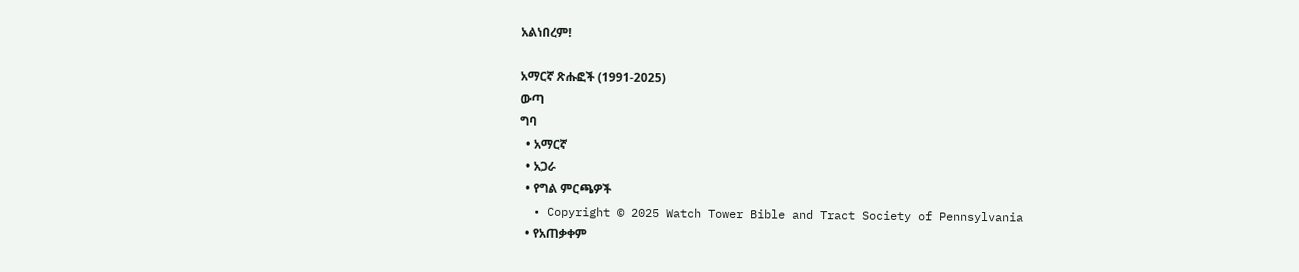አልነበረም!

አማርኛ ጽሑፎች (1991-2025)
ውጣ
ግባ
  • አማርኛ
  • አጋራ
  • የግል ምርጫዎች
  • Copyright © 2025 Watch Tower Bible and Tract Society of Pennsylvania
  • የአጠቃቀም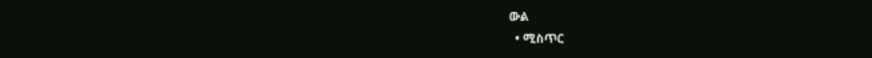ውል
  • ሚስጥር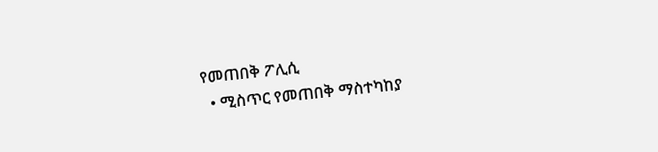የመጠበቅ ፖሊሲ
  • ሚስጥር የመጠበቅ ማስተካከያ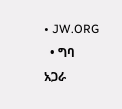• JW.ORG
  • ግባ
አጋራ